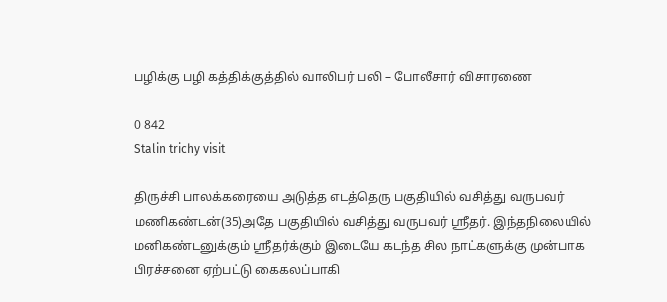பழிக்கு பழி கத்திக்குத்தில் வாலிபர் பலி – போலீசார் விசாரணை

0 842
Stalin trichy visit

திருச்சி பாலக்கரையை அடுத்த எடத்தெரு பகுதியில் வசித்து வருபவர் மணிகண்டன்(35)அதே பகுதியில் வசித்து வருபவர் ஸ்ரீதர். இந்தநிலையில் மனிகண்டனுக்கும் ஸ்ரீதர்க்கும் இடையே கடந்த சில நாட்களுக்கு முன்பாக பிரச்சனை ஏற்பட்டு கைகலப்பாகி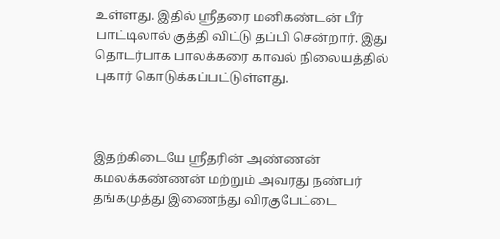உள்ளது. இதில் ஸ்ரீதரை மனிகண்டன் பீர் பாட்டிலால் குத்தி விட்டு தப்பி சென்றார்‌. இது தொடர்பாக பாலக்கரை காவல் நிலையத்தில் புகார் கொடுக்கப்பட்டுள்ளது.



இதற்கிடையே ஸ்ரீதரின் அண்ணன் கமலக்கண்ணன் மற்றும் அவரது நண்பர் தங்கமுத்து இணைந்து விரகுபேட்டை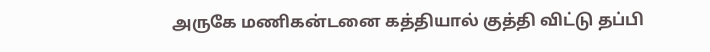அருகே மணிகன்டனை கத்தியால் குத்தி விட்டு தப்பி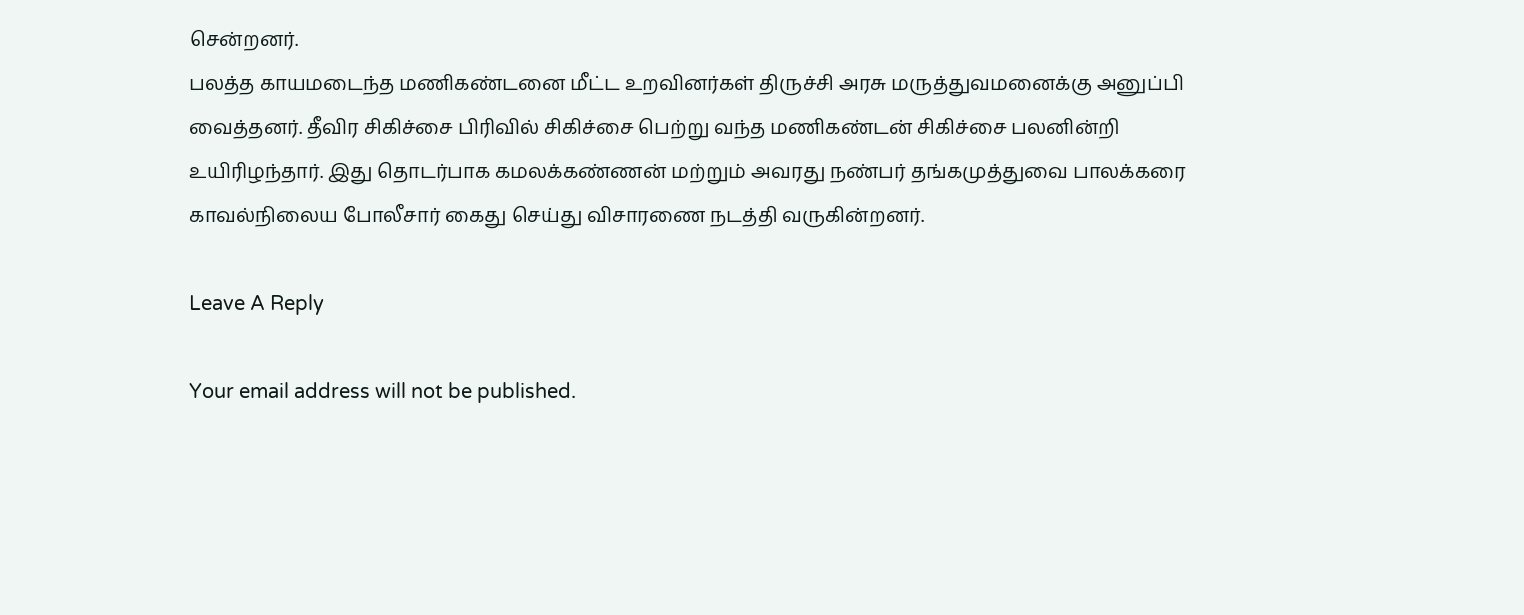சென்றனர்.
பலத்த காயமடைந்த மணிகண்டனை மீட்ட உறவினர்கள் திருச்சி அரசு மருத்துவமனைக்கு அனுப்பி வைத்தனர்‌‌. தீவிர சிகிச்சை பிரிவில் சிகிச்சை பெற்று வந்த மணிகண்டன் சிகிச்சை பலனின்றி உயிரிழந்தார். இது தொடர்பாக கமலக்கண்ணன் மற்றும் அவரது நண்பர் தங்கமுத்துவை பாலக்கரை காவல்நிலைய போலீசார் கைது செய்து விசாரணை நடத்தி வருகின்றனர்.

Leave A Reply

Your email address will not be published.